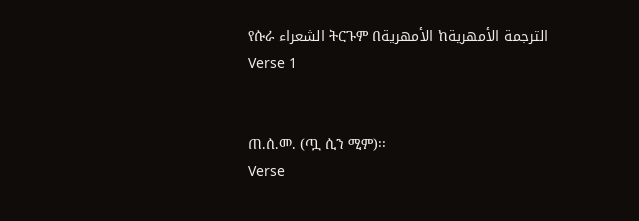የሱራ الشعراء ትርጉም በالأمهرية ከالترجمة الأمهرية
Verse 1


ጠ.ሰ.መ. (ጧ ሲን ሚም)፡፡
Verse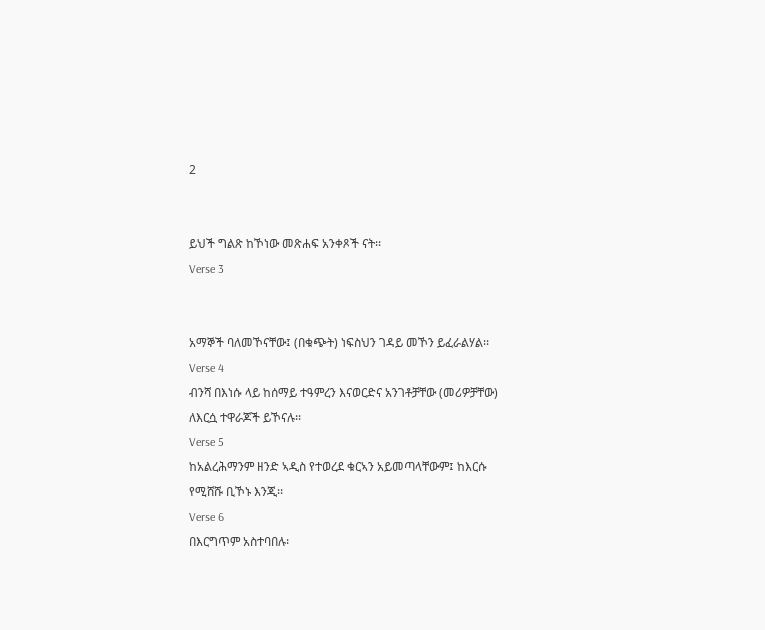2


ይህች ግልጽ ከኾነው መጽሐፍ አንቀጾች ናት፡፡
Verse 3


አማኞች ባለመኾናቸው፤ (በቁጭት) ነፍስህን ገዳይ መኾን ይፈራልሃል፡፡
Verse 4
ብንሻ በእነሱ ላይ ከሰማይ ተዓምረን እናወርድና አንገቶቻቸው (መሪዎቻቸው) ለእርሷ ተዋራጆች ይኾናሉ፡፡
Verse 5
ከአልረሕማንም ዘንድ ኣዲስ የተወረደ ቁርኣን አይመጣላቸውም፤ ከእርሱ የሚሸሹ ቢኾኑ እንጂ፡፡
Verse 6
በእርግጥም አስተባበሉ፡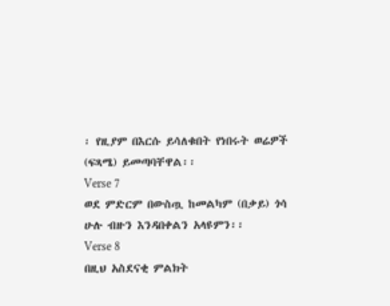፡ የዚያም በእርሱ ይሳለቁበት የነበሩት ወሬዎች (ፍጻሜ) ይመጣባቸዋል፡፡
Verse 7
ወደ ምድርም በውስጧ ከመልካም (በቃይ) ጎሳ ሁሉ ብዙን እንዳበቀልን አላዩምን፡፡
Verse 8
በዚህ አስደናቂ ምልክት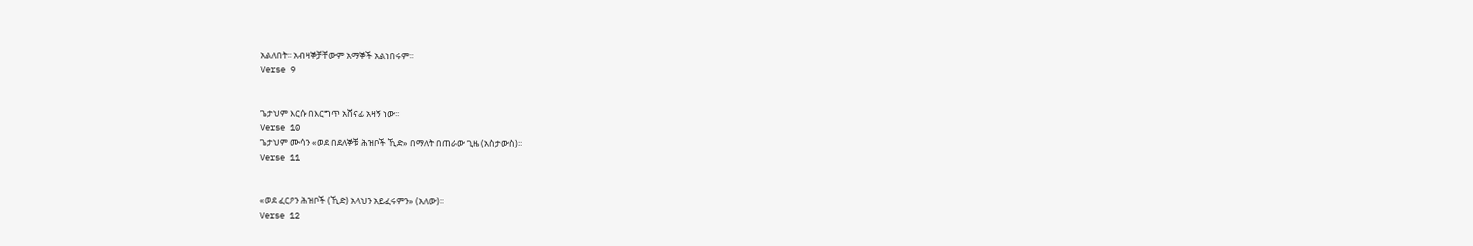አልለበት፡፡ አብዛኞቻቸውም አማኞች አልነበሩም፡፡
Verse 9


ጌታህም እርሱ በእርግጥ አሸናፊ አዛኝ ነው፡፡
Verse 10
ጌታህም ሙሳን «ወደ በደለኞቹ ሕዝቦች ኺድ» በማለት በጠራው ጊዜ (አስታውስ)፡፡
Verse 11


«ወደ ፈርዖን ሕዝቦች (ኺድ) አላህን አይፈሩምን» (አለው)፡፡
Verse 12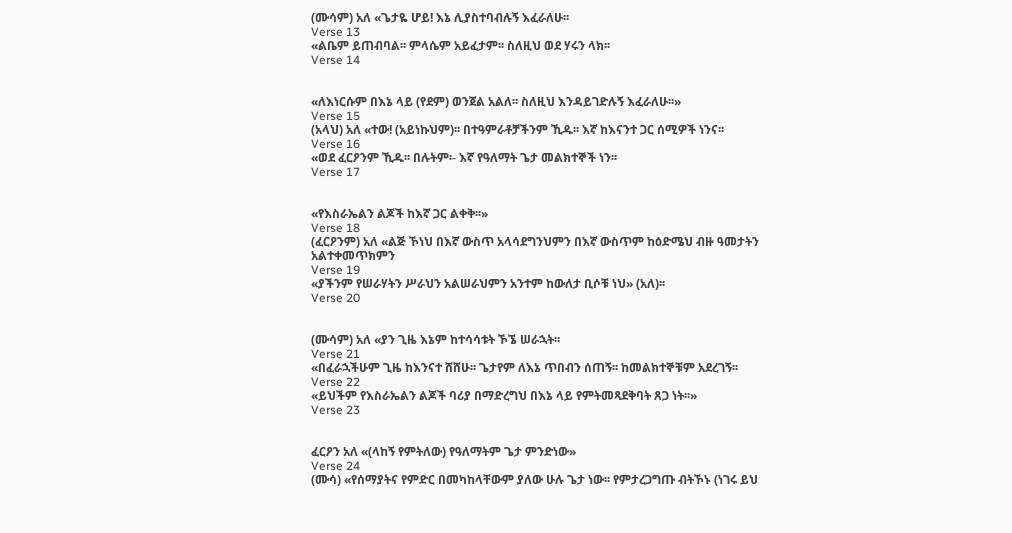(ሙሳም) አለ «ጌታዬ ሆይ! እኔ ሊያስተባብሉኝ እፈራለሁ፡፡
Verse 13
«ልቤም ይጠብባል፡፡ ምላሴም አይፈታም፡፡ ስለዚህ ወደ ሃሩን ላክ፡፡
Verse 14


«ለእነርሱም በእኔ ላይ (የደም) ወንጀል አልለ፡፡ ስለዚህ እንዳይገድሉኝ እፈራለሁ፡፡»
Verse 15
(አላህ) አለ «ተው! (አይነኩህም)፡፡ በተዓምራቶቻችንም ኺዱ፡፡ እኛ ከእናንተ ጋር ሰሚዎች ነንና፡፡
Verse 16
«ወደ ፈርዖንም ኺዱ፡፡ በሉትም፡- እኛ የዓለማት ጌታ መልክተኞች ነን፡፡
Verse 17


«የእስራኤልን ልጆች ከእኛ ጋር ልቀቅ፡፡»
Verse 18
(ፈርዖንም) አለ «ልጅ ኾነህ በእኛ ውስጥ አላሳደግንህምን በእኛ ውስጥም ከዕድሜህ ብዙ ዓመታትን አልተቀመጥክምን
Verse 19
«ያችንም የሠራሃትን ሥራህን አልሠራህምን አንተም ከውለታ ቢሶቹ ነህ» (አለ)፡፡
Verse 20


(ሙሳም) አለ «ያን ጊዜ እኔም ከተሳሳቱት ኾኜ ሠራኋት፡፡
Verse 21
«በፈራኋችሁም ጊዜ ከእንናተ ሸሸሁ፡፡ ጌታየም ለእኔ ጥበብን ሰጠኝ፡፡ ከመልክተኞቹም አደረገኝ፡፡
Verse 22
«ይህችም የእስራኤልን ልጆች ባሪያ በማድረግህ በእኔ ላይ የምትመጻደቅባት ጸጋ ነት፡፡»
Verse 23


ፈርዖን አለ «(ላከኝ የምትለው) የዓለማትም ጌታ ምንድነው»
Verse 24
(ሙሳ) «የሰማያትና የምድር በመካከላቸውም ያለው ሁሉ ጌታ ነው፡፡ የምታረጋግጡ ብትኾኑ (ነገሩ ይህ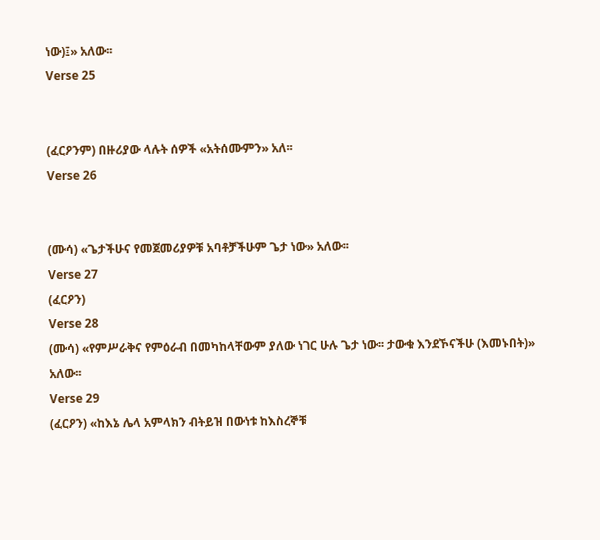ነው)፤» አለው፡፡
Verse 25


(ፈርዖንም) በዙሪያው ላሉት ሰዎች «አትሰሙምን» አለ፡፡
Verse 26


(ሙሳ) «ጌታችሁና የመጀመሪያዎቹ አባቶቻችሁም ጌታ ነው» አለው፡፡
Verse 27
(ፈርዖን)
Verse 28
(ሙሳ) «የምሥራቅና የምዕራብ በመካከላቸውም ያለው ነገር ሁሉ ጌታ ነው፡፡ ታውቁ እንደኾናችሁ (እመኑበት)» አለው፡፡
Verse 29
(ፈርዖን) «ከእኔ ሌላ አምላክን ብትይዝ በውነቱ ከእስረኞቹ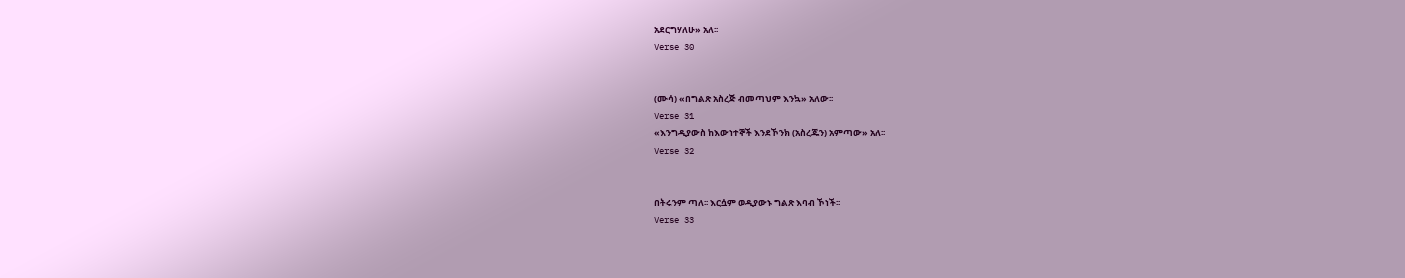አደርግሃለሁ» አለ፡፡
Verse 30


(ሙሳ) «በግልጽ አስረጅ ብመጣህም እንኳ» አለው፡፡
Verse 31
«እንግዲያውስ ከእውነተኞች እንደኾንክ (አስረጁን) አምጣው» አለ፡፡
Verse 32


በትሩንም ጣለ፡፡ እርሷም ወዲያውኑ ግልጽ እባብ ኾነች፡፡
Verse 33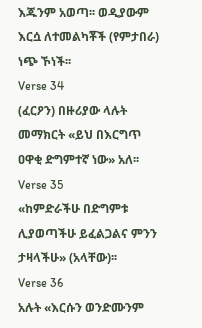እጁንም አወጣ፡፡ ወዲያውም እርሷ ለተመልካቾች (የምታበራ) ነጭ ኾነች፡፡
Verse 34
(ፈርዖን) በዙሪያው ላሉት መማክርት «ይህ በእርግጥ ዐዋቂ ድግምተኛ ነው» አለ፡፡
Verse 35
«ከምድራችሁ በድግምቱ ሊያወጣችሁ ይፈልጋልና ምንን ታዛላችሁ» (አላቸው)፡፡
Verse 36
አሉት «እርሱን ወንድሙንም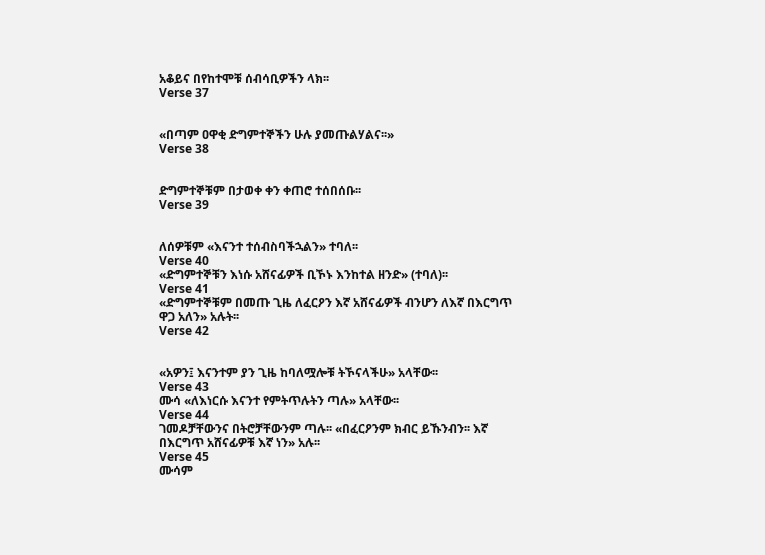አቆይና በየከተሞቹ ሰብሳቢዎችን ላክ፡፡
Verse 37


«በጣም ዐዋቂ ድግምተኞችን ሁሉ ያመጡልሃልና፡፡»
Verse 38


ድግምተኞቹም በታወቀ ቀን ቀጠሮ ተሰበሰቡ፡፡
Verse 39


ለሰዎቹም «እናንተ ተሰብስባችኋልን» ተባለ፡፡
Verse 40
«ድግምተኞቹን እነሱ አሸናፊዎች ቢኾኑ እንከተል ዘንድ» (ተባለ)፡፡
Verse 41
«ድግምተኞቹም በመጡ ጊዜ ለፈርዖን እኛ አሸናፊዎች ብንሆን ለእኛ በእርግጥ ዋጋ አለን» አሉት፡፡
Verse 42


«አዎን፤ እናንተም ያን ጊዜ ከባለሟሎቹ ትኾናላችሁ» አላቸው፡፡
Verse 43
ሙሳ «ለእነርሱ እናንተ የምትጥሉትን ጣሉ» አላቸው፡፡
Verse 44
ገመዶቻቸውንና በትሮቻቸውንም ጣሉ፡፡ «በፈርዖንም ክብር ይኹንብን፡፡ እኛ በእርግጥ አሸናፊዎቹ እኛ ነን» አሉ፡፡
Verse 45
ሙሳም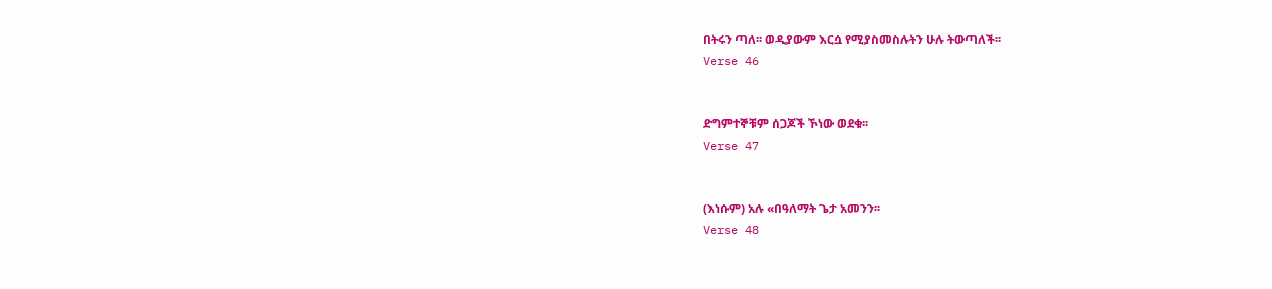በትሩን ጣለ፡፡ ወዲያውም እርሷ የሚያስመስሉትን ሁሉ ትውጣለች፡፡
Verse 46


ድግምተኞቹም ሰጋጆች ኾነው ወደቁ፡፡
Verse 47


(እነሱም) አሉ «በዓለማት ጌታ አመንን፡፡
Verse 48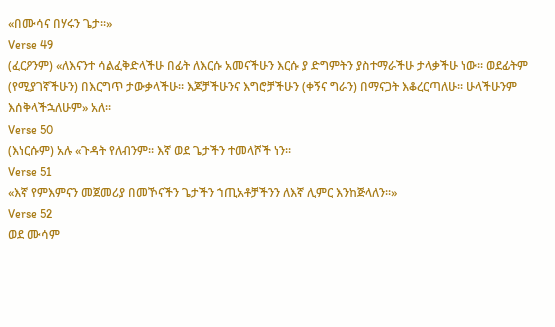«በሙሳና በሃሩን ጌታ፡፡»
Verse 49
(ፈርዖንም) «ለእናንተ ሳልፈቅድላችሁ በፊት ለእርሱ አመናችሁን እርሱ ያ ድግምትን ያስተማራችሁ ታላቃችሁ ነው፡፡ ወደፊትም (የሚያገኛችሁን) በእርግጥ ታውቃላችሁ፡፡ እጆቻችሁንና እግሮቻችሁን (ቀኝና ግራን) በማናጋት እቆረርጣለሁ፡፡ ሁላችሁንም እሰቅላችኋለሁም» አለ፡፡
Verse 50
(እነርሱም) አሉ «ጉዳት የለብንም፡፡ እኛ ወደ ጌታችን ተመላሾች ነን፡፡
Verse 51
«እኛ የምእምናን መጀመሪያ በመኾናችን ጌታችን ኀጢአቶቻችንን ለእኛ ሊምር እንከጅላለን፡፡»
Verse 52
ወደ ሙሳም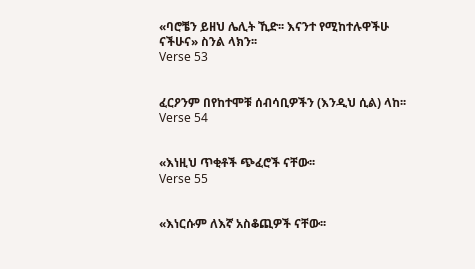«ባሮቼን ይዘህ ሌሊት ኺድ፡፡ እናንተ የሚከተሉዋችሁ ናችሁና» ስንል ላክን፡፡
Verse 53


ፈርዖንም በየከተሞቹ ሰብሳቢዎችን (እንዲህ ሲል) ላከ፡፡
Verse 54


«እነዚህ ጥቂቶች ጭፈሮች ናቸው፡፡
Verse 55


«እነርሱም ለእኛ አስቆጪዎች ናቸው፡፡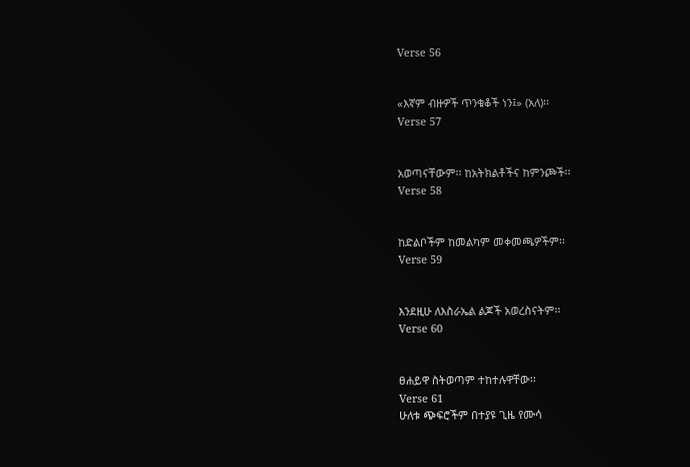Verse 56


«እኛም ብዙዎች ጥንቁቆች ነን፤» (አለ)፡፡
Verse 57


አወጣናቸውም፡፡ ከአትክልቶችና ከምንጮች፡፡
Verse 58


ከድልቦችም ከመልካም መቀመጫዎችም፡፡
Verse 59


እንደዚሁ ለእስራኤል ልጆች አወረስናትም፡፡
Verse 60


ፀሐይዋ ስትወጣም ተከተሉዋቸው፡፡
Verse 61
ሁለቱ ጭፍሮችም በተያዩ ጊዜ የሙሳ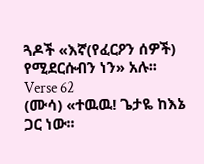ጓዶች «እኛ(የፈርዖን ሰዎች) የሚደርሱብን ነን» አሉ፡፡
Verse 62
(ሙሳ) «ተዉዉ! ጌታዬ ከእኔ ጋር ነው፡፡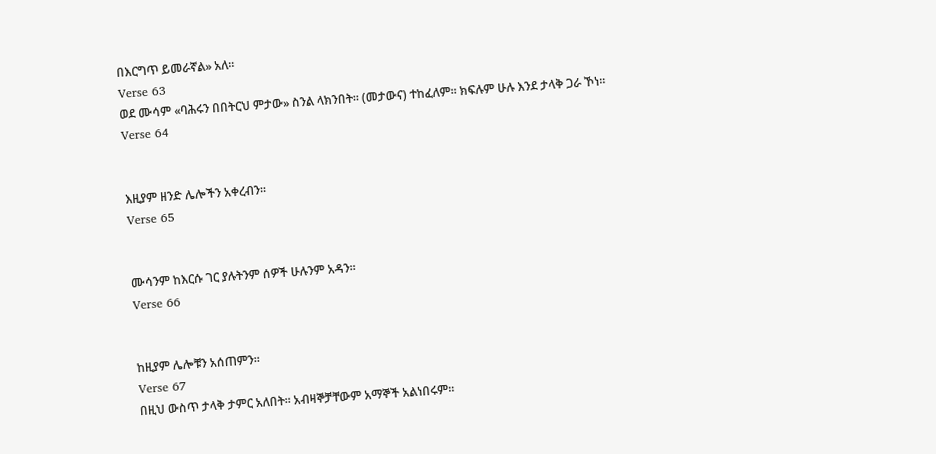በእርግጥ ይመራኛል» አለ፡፡
Verse 63
ወደ ሙሳም «ባሕሩን በበትርህ ምታው» ስንል ላክንበት፡፡ (መታውና) ተከፈለም፡፡ ክፍሉም ሁሉ እንደ ታላቅ ጋራ ኾነ፡፡
Verse 64


እዚያም ዘንድ ሌሎችን አቀረብን፡፡
Verse 65


ሙሳንም ከእርሱ ገር ያሉትንም ሰዎች ሁሉንም አዳን፡፡
Verse 66


ከዚያም ሌሎቹን አሰጠምን፡፡
Verse 67
በዚህ ውስጥ ታላቅ ታምር አለበት፡፡ አብዛኞቻቸውም አማኞች አልነበሩም፡፡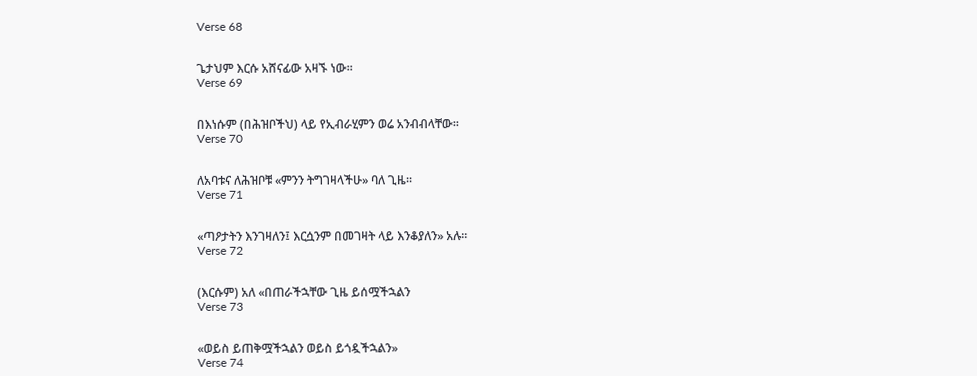Verse 68


ጌታህም እርሱ አሸናፊው አዛኙ ነው፡፡
Verse 69


በእነሱም (በሕዝቦችህ) ላይ የኢብራሂምን ወሬ አንብብላቸው፡፡
Verse 70


ለአባቱና ለሕዝቦቹ «ምንን ትግገዛላችሁ» ባለ ጊዜ፡፡
Verse 71


«ጣዖታትን እንገዛለን፤ እርሷንም በመገዛት ላይ እንቆያለን» አሉ፡፡
Verse 72


(እርሱም) አለ «በጠራችኋቸው ጊዜ ይሰሟችኋልን
Verse 73


«ወይስ ይጠቅሟችኋልን ወይስ ይጎዷችኋልን»
Verse 74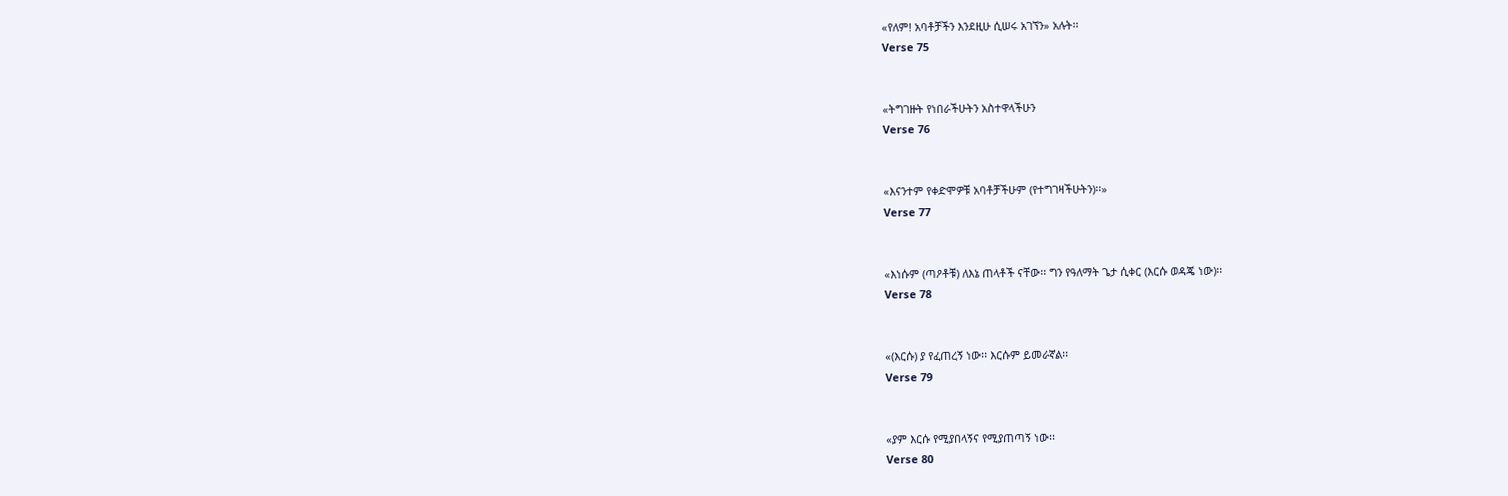«የለም! አባቶቻችን እንደዚሁ ሲሠሩ አገኘን» አሉት፡፡
Verse 75


«ትግገዙት የነበራችሁትን አስተዋላችሁን
Verse 76


«እናንተም የቀድሞዎቹ አባቶቻችሁም (የተግገዛችሁትን)፡፡»
Verse 77


«እነሱም (ጣዖቶቹ) ለእኔ ጠላቶች ናቸው፡፡ ግን የዓለማት ጌታ ሲቀር (እርሱ ወዳጄ ነው)፡፡
Verse 78


«(እርሱ) ያ የፈጠረኝ ነው፡፡ እርሱም ይመራኛል፡፡
Verse 79


«ያም እርሱ የሚያበላኝና የሚያጠጣኝ ነው፡፡
Verse 80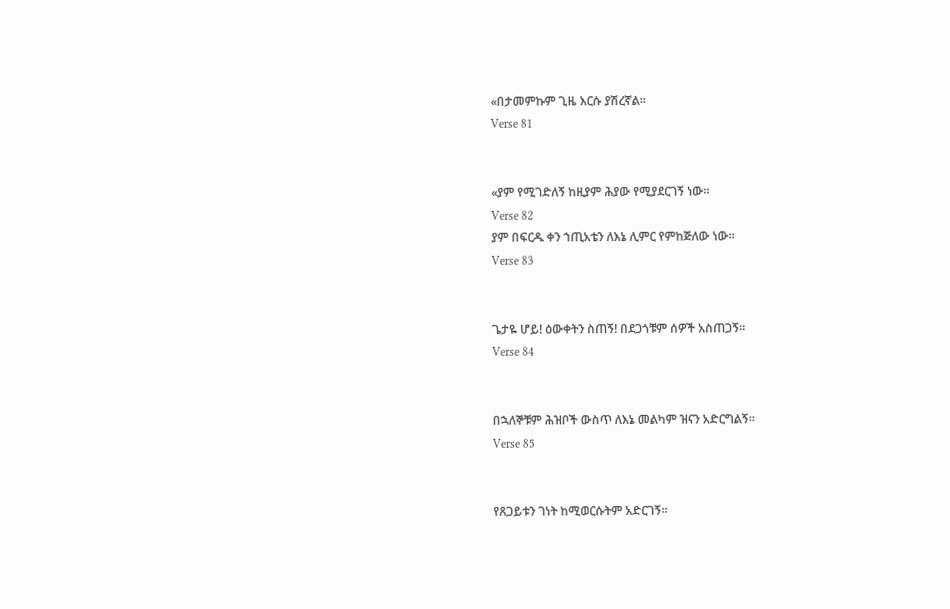«በታመምኩም ጊዜ እርሱ ያሽረኛል፡፡
Verse 81


«ያም የሚገድለኝ ከዚያም ሕያው የሚያደርገኝ ነው፡፡
Verse 82
ያም በፍርዱ ቀን ኀጢአቴን ለእኔ ሊምር የምከጅለው ነው፡፡
Verse 83


ጌታዬ ሆይ! ዕውቀትን ስጠኝ! በደጋጎቹም ሰዎች አስጠጋኝ፡፡
Verse 84


በኋለኞቹም ሕዝቦች ውስጥ ለእኔ መልካም ዝናን አድርግልኝ፡፡
Verse 85


የጸጋይቱን ገነት ከሚወርሱትም አድርገኝ፡፡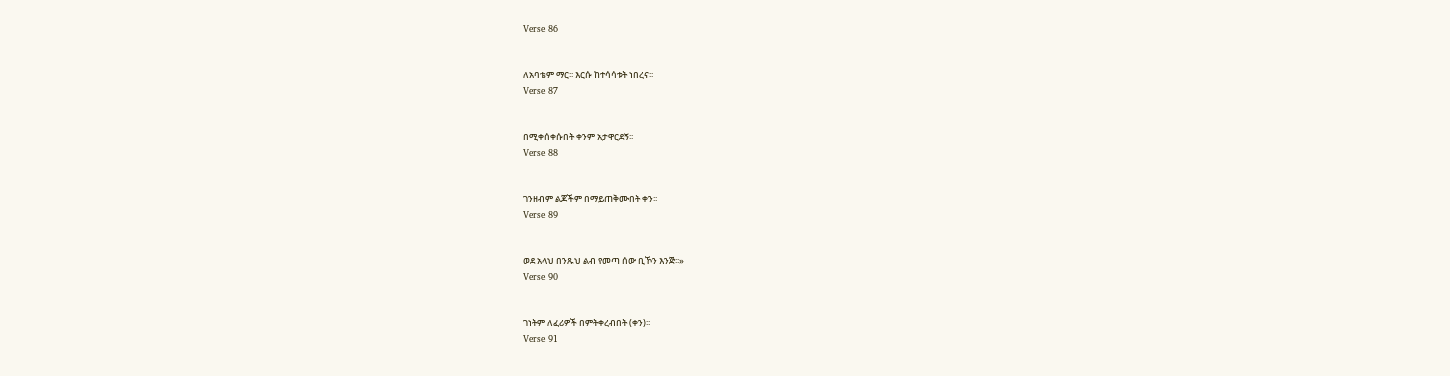Verse 86


ለአባቴም ማር፡፡ እርሱ ከተሳሳቱት ነበረና፡፡
Verse 87


በሚቀሰቀሱበት ቀንም አታዋርደኝ፡፡
Verse 88


ገንዘብም ልጆችም በማይጠቅሙበት ቀን፡፡
Verse 89


ወደ አላህ በንጹህ ልብ የመጣ ሰው ቢኾን እንጅ፡፡»
Verse 90


ገነትም ለፈሪዎች በምትቀረብበት (ቀን)፡፡
Verse 91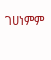ገሀነምም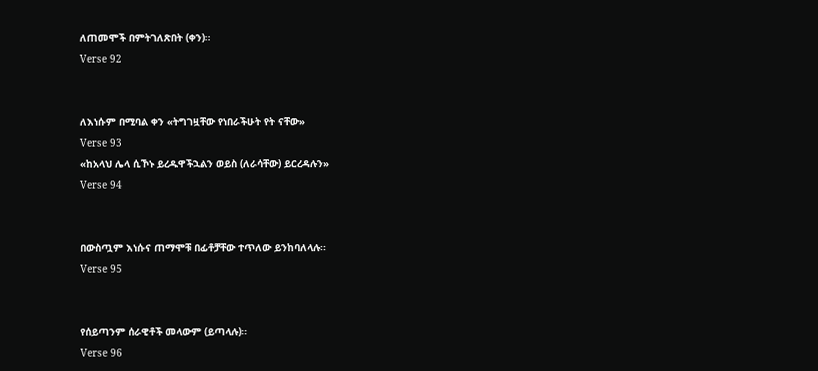ለጠመሞች በምትገለጽበት (ቀን)፡፡
Verse 92


ለእነሱም በሚባል ቀን «ትግገዟቸው የነበራችሁት የት ናቸው»
Verse 93
«ከአላህ ሌላ ሲኾኑ ይረዱዋችኋልን ወይስ (ለራሳቸው) ይርረዳሉን»
Verse 94


በውስጧም እነሱና ጠማሞቹ በፊቶቻቸው ተጥለው ይንከባለላሉ፡፡
Verse 95


የሰይጣንም ሰራዊቶች መላውም (ይጣላሉ)፡፡
Verse 96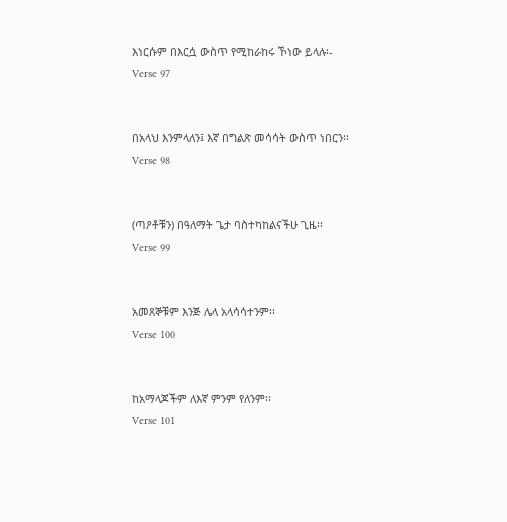እነርሱም በእርሷ ውስጥ የሚከራከሩ ኾነው ይላሉ፡-
Verse 97


በአላህ እንምላለን፤ እኛ በግልጽ መሳሳት ውስጥ ነበርን፡፡
Verse 98


(ጣዖቶቹን) በዓለማት ጌታ ባስተካከልናችሁ ጊዜ፡፡
Verse 99


አመጸኞቹም እንጅ ሌላ አላሳሳተንም፡፡
Verse 100


ከአማላጆችም ለእኛ ምንም የለንም፡፡
Verse 101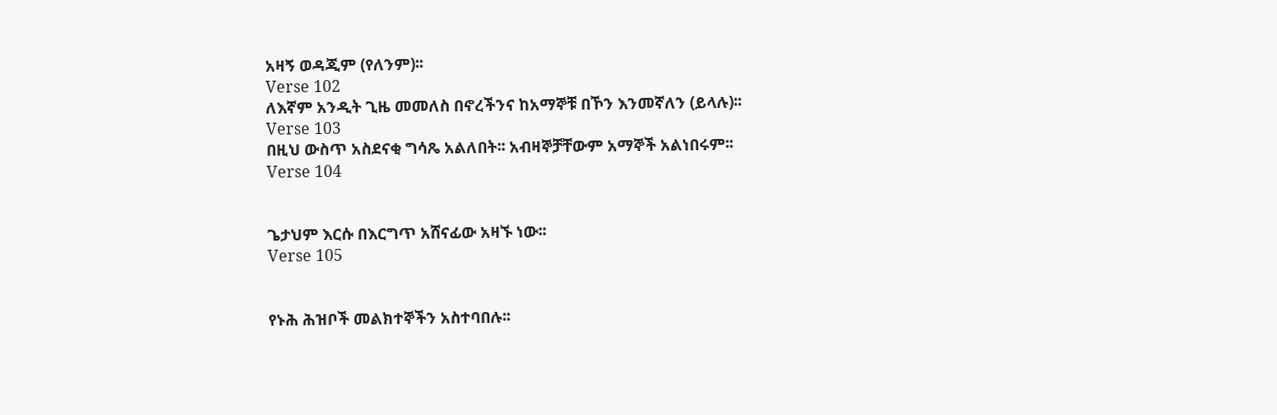አዛኝ ወዳጂም (የለንም)፡፡
Verse 102
ለእኛም አንዲት ጊዜ መመለስ በኖረችንና ከአማኞቹ በኾን እንመኛለን (ይላሉ)፡፡
Verse 103
በዚህ ውስጥ አስደናቂ ግሳጼ አልለበት፡፡ አብዛኞቻቸውም አማኞች አልነበሩም፡፡
Verse 104


ጌታህም እርሱ በእርግጥ አሸናፊው አዛኙ ነው፡፡
Verse 105


የኑሕ ሕዝቦች መልክተኞችን አስተባበሉ፡፡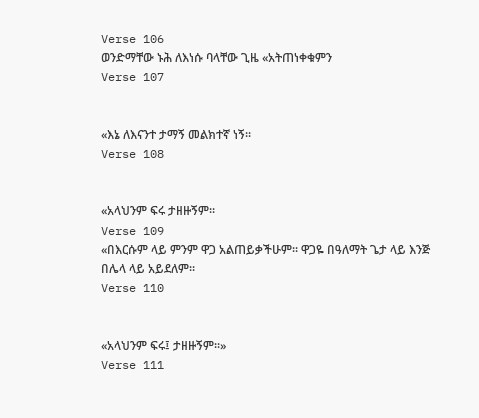Verse 106
ወንድማቸው ኑሕ ለእነሱ ባላቸው ጊዜ «አትጠነቀቁምን
Verse 107


«እኔ ለእናንተ ታማኝ መልክተኛ ነኝ፡፡
Verse 108


«አላህንም ፍሩ ታዘዙኝም፡፡
Verse 109
«በእርሱም ላይ ምንም ዋጋ አልጠይቃችሁም፡፡ ዋጋዬ በዓለማት ጌታ ላይ እንጅ በሌላ ላይ አይደለም፡፡
Verse 110


«አላህንም ፍሩ፤ ታዘዙኝም፡፡»
Verse 111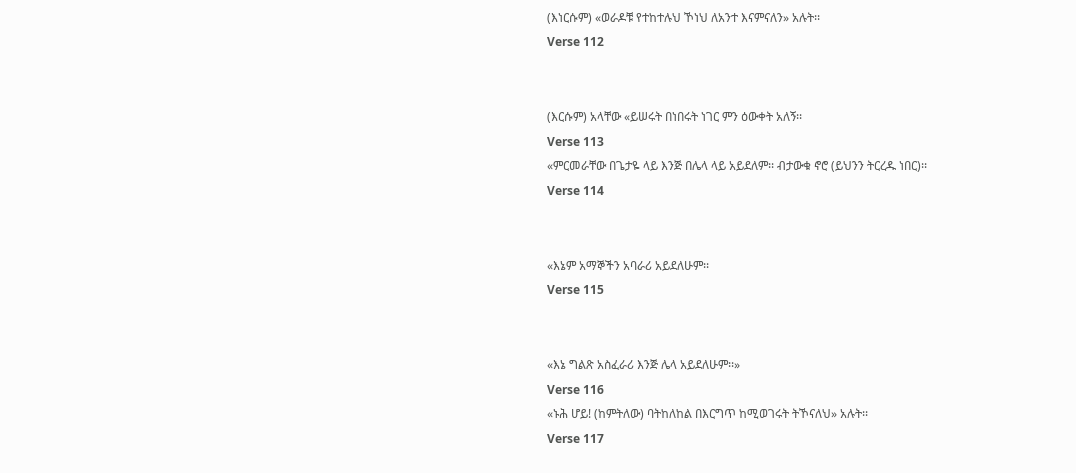(እነርሱም) «ወራዶቹ የተከተሉህ ኾነህ ለአንተ እናምናለን» አሉት፡፡
Verse 112


(እርሱም) አላቸው «ይሠሩት በነበሩት ነገር ምን ዕውቀት አለኝ፡፡
Verse 113
«ምርመራቸው በጌታዬ ላይ እንጅ በሌላ ላይ አይደለም፡፡ ብታውቁ ኖሮ (ይህንን ትርረዱ ነበር)፡፡
Verse 114


«እኔም አማኞችን አባራሪ አይደለሁም፡፡
Verse 115


«እኔ ግልጽ አስፈራሪ እንጅ ሌላ አይደለሁም፡፡»
Verse 116
«ኑሕ ሆይ! (ከምትለው) ባትከለከል በእርግጥ ከሚወገሩት ትኾናለህ» አሉት፡፡
Verse 117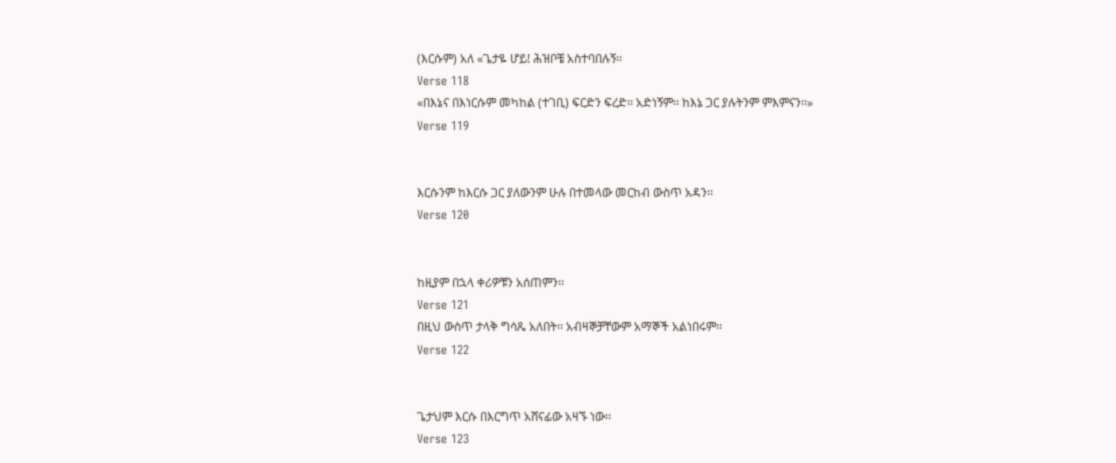(እርሱም) አለ «ጌታዬ ሆይ! ሕዝቦቼ አስተባበሉኝ፡፡
Verse 118
«በእኔና በእነርሱም መካከል (ተገቢ) ፍርድን ፍረድ፡፡ አድነኝም፡፡ ከእኔ ጋር ያሉትንም ምእምናን፡፡»
Verse 119


እርሱንም ከእርሱ ጋር ያለውንም ሁሉ በተመላው መርከብ ውስጥ አዳን፡፡
Verse 120


ከዚያም በኋላ ቀሪዎቹን አሰጠምን፡፡
Verse 121
በዚህ ውስጥ ታላቅ ግሳጼ አለበት፡፡ አብዛኞቻቸውም አማኞች አልነበሩም፡፡
Verse 122


ጌታህም እርሱ በእርግጥ አሸናፊው አዛኙ ነው፡፡
Verse 123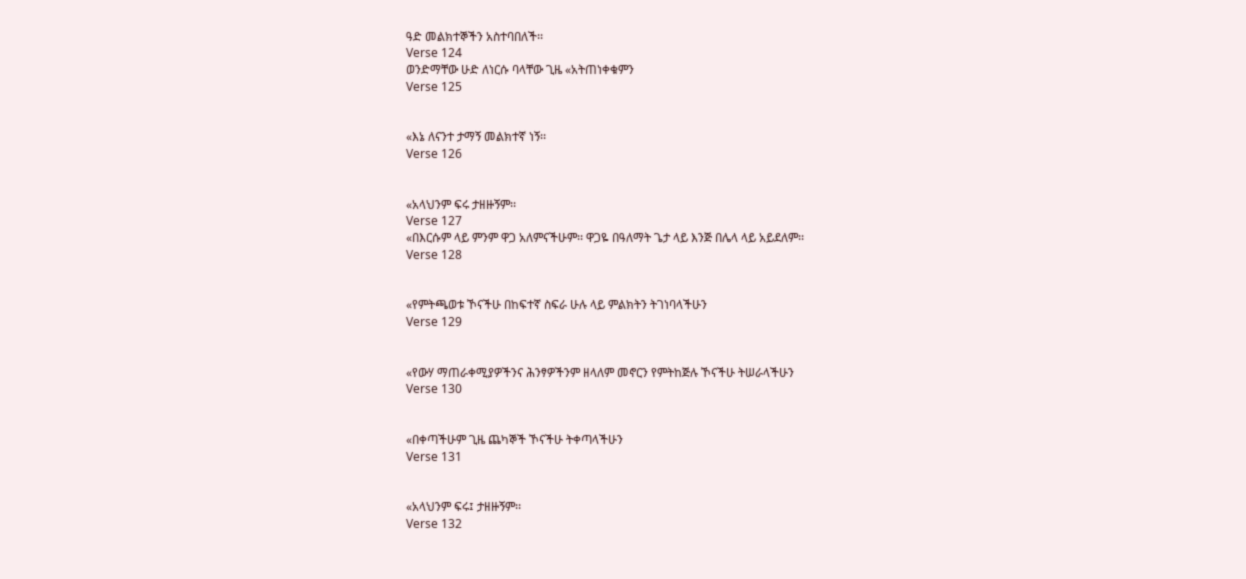ዓድ መልክተኞችን አስተባበለች፡፡
Verse 124
ወንድማቸው ሁድ ለነርሱ ባላቸው ጊዜ «አትጠነቀቁምን
Verse 125


«እኔ ለናንተ ታማኝ መልክተኛ ነኝ፡፡
Verse 126


«አላህንም ፍሩ ታዘዙኝም፡፡
Verse 127
«በእርሱም ላይ ምንም ዋጋ አለምናችሁም፡፡ ዋጋዬ በዓለማት ጌታ ላይ እንጅ በሌላ ላይ አይደለም፡፡
Verse 128


«የምትጫወቱ ኾናችሁ በከፍተኛ ስፍራ ሁሉ ላይ ምልክትን ትገነባላችሁን
Verse 129


«የውሃ ማጠራቀሚያዎችንና ሕንፃዎችንም ዘላለም መኖርን የምትከጅሉ ኾናችሁ ትሠራላችሁን
Verse 130


«በቀጣችሁም ጊዜ ጨካኞች ኾናችሁ ትቀጣላችሁን
Verse 131


«አላህንም ፍሩ፤ ታዘዙኝም፡፡
Verse 132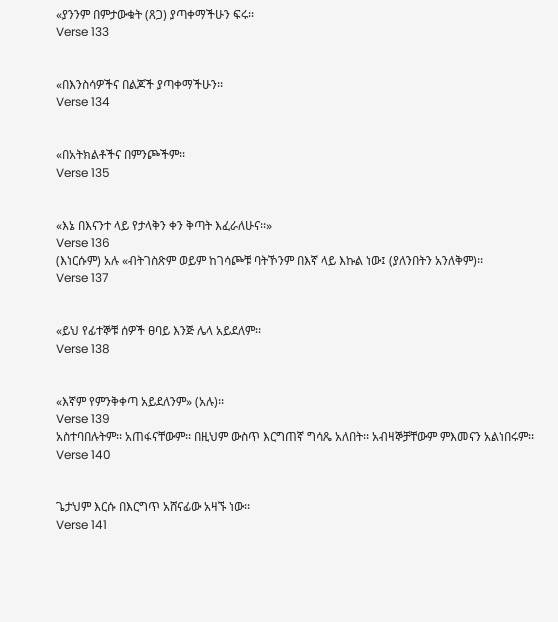«ያንንም በምታውቁት (ጸጋ) ያጣቀማችሁን ፍሩ፡፡
Verse 133


«በእንስሳዎችና በልጆች ያጣቀማችሁን፡፡
Verse 134


«በአትክልቶችና በምንጮችም፡፡
Verse 135


«እኔ በእናንተ ላይ የታላቅን ቀን ቅጣት እፈራለሁና፡፡»
Verse 136
(እነርሱም) አሉ «ብትገስጽም ወይም ከገሳጮቹ ባትኾንም በእኛ ላይ እኩል ነው፤ (ያለንበትን አንለቅም)፡፡
Verse 137


«ይህ የፊተኞቹ ሰዎች ፀባይ እንጅ ሌላ አይደለም፡፡
Verse 138


«እኛም የምንቅቀጣ አይደለንም» (አሉ)፡፡
Verse 139
አስተባበሉትም፡፡ አጠፋናቸውም፡፡ በዚህም ውስጥ እርግጠኛ ግሳጼ አለበት፡፡ አብዛኞቻቸውም ምእመናን አልነበሩም፡፡
Verse 140


ጌታህም እርሱ በእርግጥ አሸናፊው አዛኙ ነው፡፡
Verse 141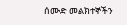ሰሙድ መልክተኞችን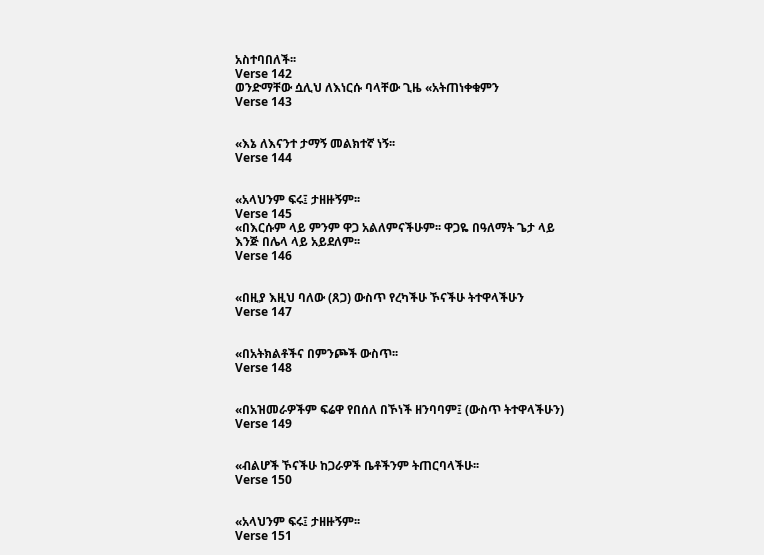አስተባበለች፡፡
Verse 142
ወንድማቸው ሷሊህ ለእነርሱ ባላቸው ጊዜ «አትጠነቀቁምን
Verse 143


«እኔ ለእናንተ ታማኝ መልክተኛ ነኝ፡፡
Verse 144


«አላህንም ፍሩ፤ ታዘዙኝም፡፡
Verse 145
«በእርሱም ላይ ምንም ዋጋ አልለምናችሁም፡፡ ዋጋዬ በዓለማት ጌታ ላይ እንጅ በሌላ ላይ አይደለም፡፡
Verse 146


«በዚያ እዚህ ባለው (ጸጋ) ውስጥ የረካችሁ ኾናችሁ ትተዋላችሁን
Verse 147


«በአትክልቶችና በምንጮች ውስጥ፡፡
Verse 148


«በአዝመራዎችም ፍሬዋ የበሰለ በኾነች ዘንባባም፤ (ውስጥ ትተዋላችሁን)
Verse 149


«ብልሆች ኾናችሁ ከጋራዎች ቤቶችንም ትጠርባላችሁ፡፡
Verse 150


«አላህንም ፍሩ፤ ታዘዙኝም፡፡
Verse 151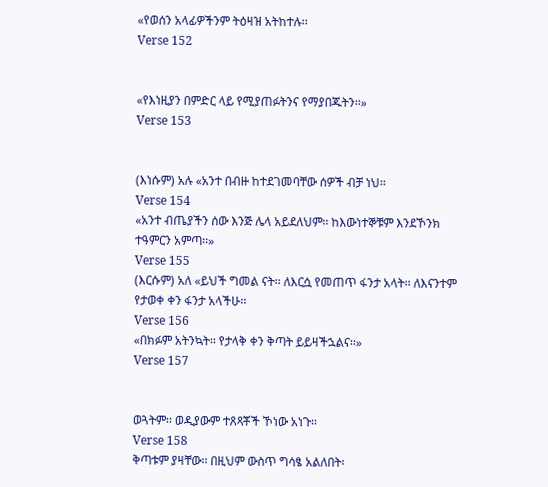«የወሰን አላፊዎችንም ትዕዛዝ አትከተሉ፡፡
Verse 152


«የእነዚያን በምድር ላይ የሚያጠፉትንና የማያበጁትን፡፡»
Verse 153


(እነሱም) አሉ «አንተ በብዙ ከተደገመባቸው ሰዎች ብቻ ነህ፡፡
Verse 154
«አንተ ብጤያችን ሰው እንጅ ሌላ አይደለህም፡፡ ከእውነተኞቹም እንደኾንክ ተዓምርን አምጣ፡፡»
Verse 155
(እርሱም) አለ «ይህች ግመል ናት፡፡ ለእርሷ የመጠጥ ፋንታ አላት፡፡ ለእናንተም የታወቀ ቀን ፋንታ አላችሁ፡፡
Verse 156
«በክፉም አትንኳት፡፡ የታላቅ ቀን ቅጣት ይይዛችኋልና፡፡»
Verse 157


ወጓትም፡፡ ወዲያውም ተጸጻቾች ኾነው አነጉ፡፡
Verse 158
ቅጣቱም ያዛቸው፡፡ በዚህም ውስጥ ግሳፄ አልለበት፡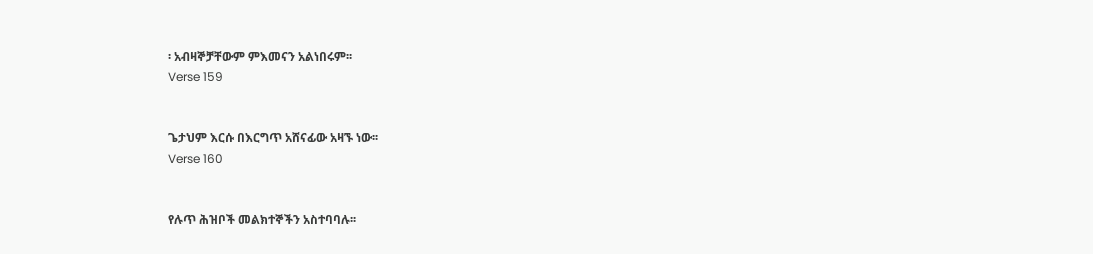፡ አብዛኞቻቸውም ምእመናን አልነበሩም፡፡
Verse 159


ጌታህም እርሱ በእርግጥ አሸናፊው አዛኙ ነው፡፡
Verse 160


የሉጥ ሕዝቦች መልክተኞችን አስተባባሉ፡፡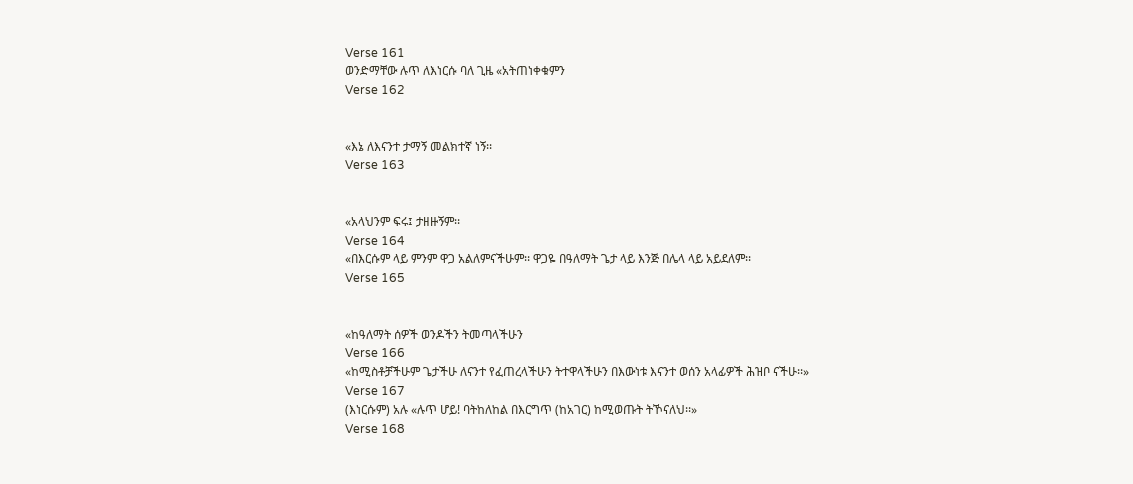Verse 161
ወንድማቸው ሉጥ ለእነርሱ ባለ ጊዜ «አትጠነቀቁምን
Verse 162


«እኔ ለእናንተ ታማኝ መልክተኛ ነኝ፡፡
Verse 163


«አላህንም ፍሩ፤ ታዘዙኝም፡፡
Verse 164
«በእርሱም ላይ ምንም ዋጋ አልለምናችሁም፡፡ ዋጋዬ በዓለማት ጌታ ላይ እንጅ በሌላ ላይ አይደለም፡፡
Verse 165


«ከዓለማት ሰዎች ወንዶችን ትመጣላችሁን
Verse 166
«ከሚስቶቻችሁም ጌታችሁ ለናንተ የፈጠረላችሁን ትተዋላችሁን በእውነቱ እናንተ ወሰን አላፊዎች ሕዝቦ ናችሁ፡፡»
Verse 167
(እነርሱም) አሉ «ሉጥ ሆይ! ባትከለከል በእርግጥ (ከአገር) ከሚወጡት ትኾናለህ፡፡»
Verse 168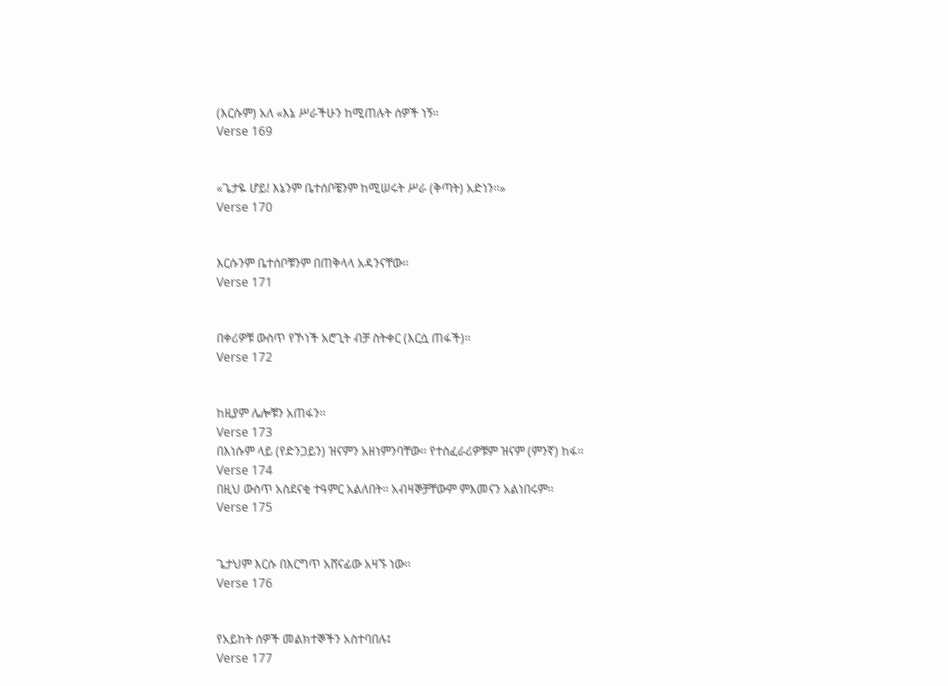(እርሱም) አለ «እኔ ሥራችሁን ከሚጠሉት ሰዎች ነኝ፡፡
Verse 169


«ጌታዬ ሆይ! እኔንም ቤተሰቦቼንም ከሚሠሩት ሥራ (ቅጣት) አድነን፡፡»
Verse 170


እርሱንም ቤተሰቦቹንም በጠቅላላ አዳንናቸው፡፡
Verse 171


በቀሪዎቹ ውስጥ የኾነች አሮጊት ብቻ ስትቀር (እርሷ ጠፋች)፡፡
Verse 172


ከዚያም ሌሎቹን አጠፋን፡፡
Verse 173
በእነሱም ላይ (የድንጋይን) ዝናምን አዘነምንባቸው፡፡ የተስፈራሪዎቹም ዝናም (ምንኛ) ከፋ፡፡
Verse 174
በዚህ ውስጥ አስደናቂ ተዓምር አልለበት፡፡ አብዛኞቻቸውም ምእመናን አልነበሩም፡፡
Verse 175


ጌታህም እርሱ በእርግጥ አሸናፊው አዛኙ ነው፡፡
Verse 176


የአይከት ሰዎች መልክተኞችን አስተባበሉ፤
Verse 177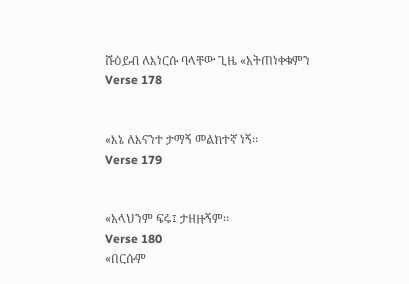ሹዕይብ ለእነርሱ ባላቸው ጊዜ «አትጠነቀቁምን
Verse 178


«እኔ ለእናንተ ታማኝ መልክተኛ ነኝ፡፡
Verse 179


«አላህንም ፍሩ፤ ታዘዙኝም፡፡
Verse 180
«በርሱም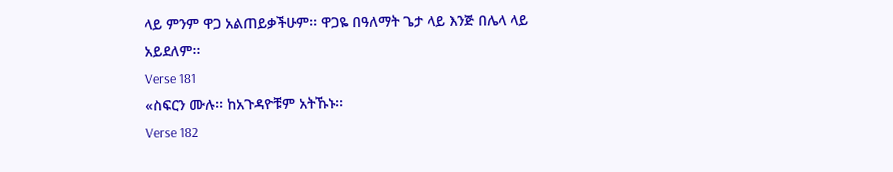ላይ ምንም ዋጋ አልጠይቃችሁም፡፡ ዋጋዬ በዓለማት ጌታ ላይ እንጅ በሌላ ላይ አይደለም፡፡
Verse 181
«ስፍርን ሙሉ፡፡ ከአጉዳዮቹም አትኹኑ፡፡
Verse 182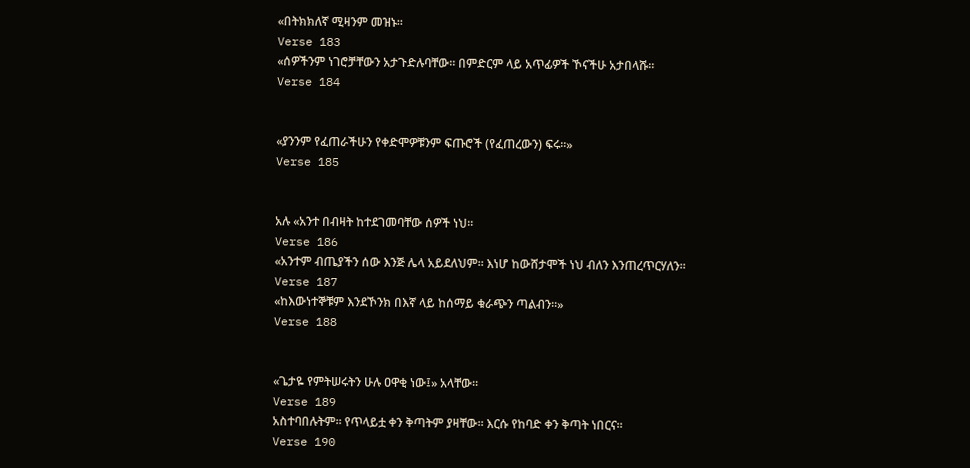«በትክክለኛ ሚዛንም መዝኑ፡፡
Verse 183
«ሰዎችንም ነገሮቻቸውን አታጉድሉባቸው፡፡ በምድርም ላይ አጥፊዎች ኾናችሁ አታበላሹ፡፡
Verse 184


«ያንንም የፈጠራችሁን የቀድሞዎቹንም ፍጡሮች (የፈጠረውን) ፍሩ፡፡»
Verse 185


አሉ «አንተ በብዛት ከተደገመባቸው ሰዎች ነህ፡፡
Verse 186
«አንተም ብጤያችን ሰው እንጅ ሌላ አይደለህም፡፡ እነሆ ከውሸታሞች ነህ ብለን እንጠረጥርሃለን፡፡
Verse 187
«ከእውነተኞቹም እንደኾንክ በእኛ ላይ ከሰማይ ቁራጭን ጣልብን፡፡»
Verse 188


«ጌታዬ የምትሠሩትን ሁሉ ዐዋቂ ነው፤» አላቸው፡፡
Verse 189
አስተባበሉትም፡፡ የጥላይቷ ቀን ቅጣትም ያዛቸው፡፡ እርሱ የከባድ ቀን ቅጣት ነበርና፡፡
Verse 190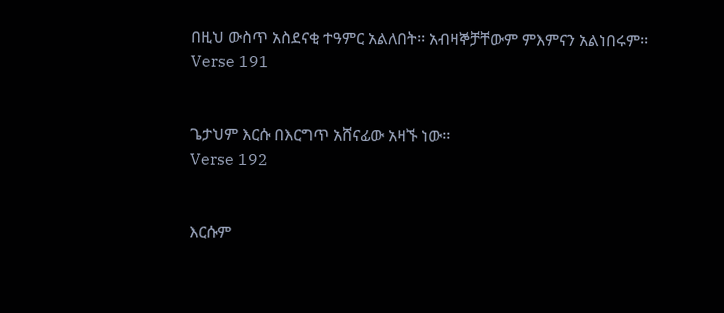በዚህ ውስጥ አስደናቂ ተዓምር አልለበት፡፡ አብዛኞቻቸውም ምእምናን አልነበሩም፡፡
Verse 191


ጌታህም እርሱ በእርግጥ አሸናፊው አዛኙ ነው፡፡
Verse 192


እርሱም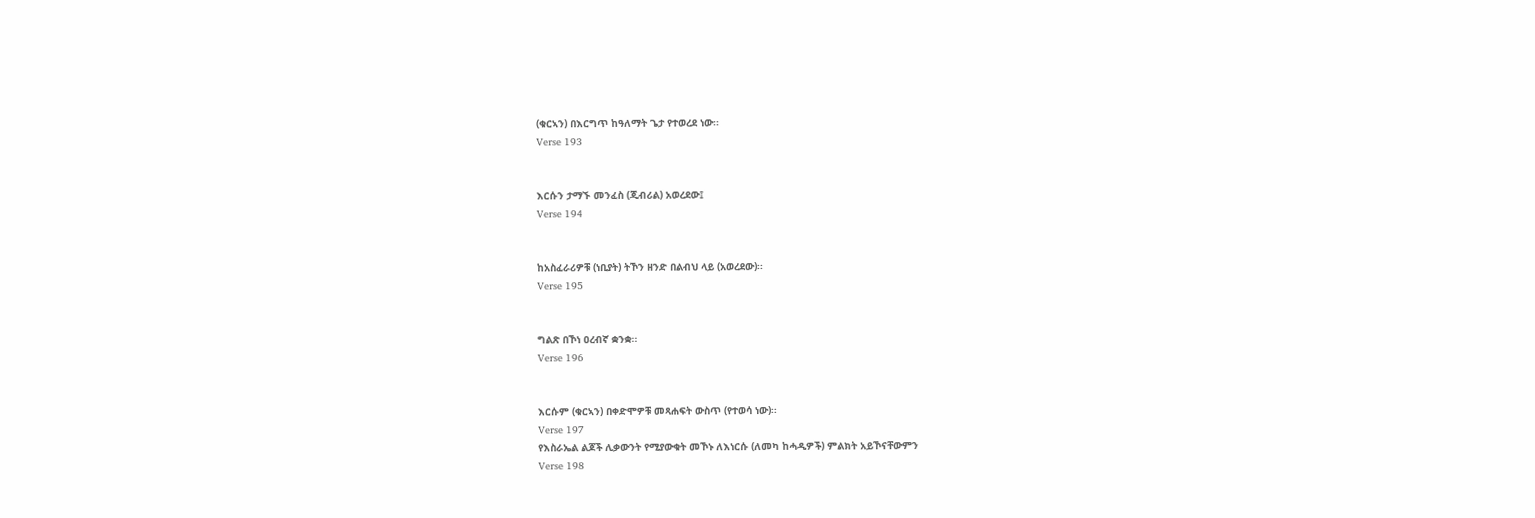(ቁርኣን) በእርግጥ ከዓለማት ጌታ የተወረደ ነው፡፡
Verse 193


እርሱን ታማኙ መንፈስ (ጂብሪል) አወረደው፤
Verse 194


ከአስፈራሪዎቹ (ነቢያት) ትኾን ዘንድ በልብህ ላይ (አወረደው)፡፡
Verse 195


ግልጽ በኾነ ዐረብኛ ቋንቋ፡፡
Verse 196


እርሱም (ቁርኣን) በቀድሞዎቹ መጻሐፍት ውስጥ (የተወሳ ነው)፡፡
Verse 197
የእስራኤል ልጆች ሊቃውንት የሚያውቁት መኾኑ ለእነርሱ (ለመካ ከሓዲዎች) ምልክት አይኾናቸውምን
Verse 198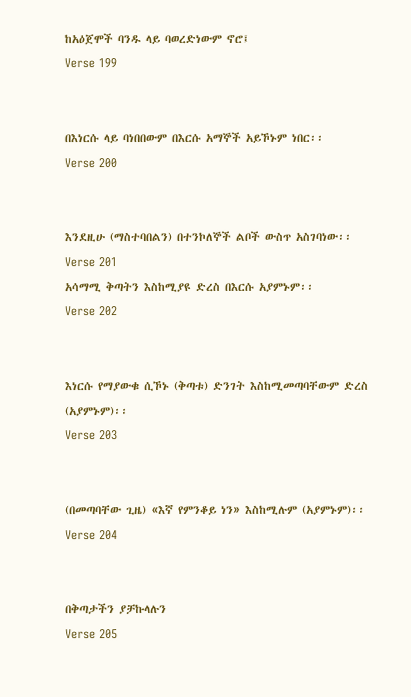ከአዕጀሞች ባንዱ ላይ ባወረድነውም ኖሮ፤
Verse 199


በእነርሱ ላይ ባነበበውም በእርሱ አማኞች አይኾኑም ነበር፡፡
Verse 200


እንደዚሁ (ማስተባበልን) በተንኮለኞች ልቦች ውስጥ አስገባነው፡፡
Verse 201
አሳማሚ ቅጣትን እስከሚያዩ ድረስ በእርሱ አያምኑም፡፡
Verse 202


እነርሱ የማያውቁ ሲኾኑ (ቅጣቱ) ድንገት እስከሚመጣባቸውም ድረስ (አያምኑም)፡፡
Verse 203


(በመጣባቸው ጊዜ) «እኛ የምንቆይ ነን» እስከሚሉም (አያምኑም)፡፡
Verse 204


በቅጣታችን ያቻኩላሉን
Verse 205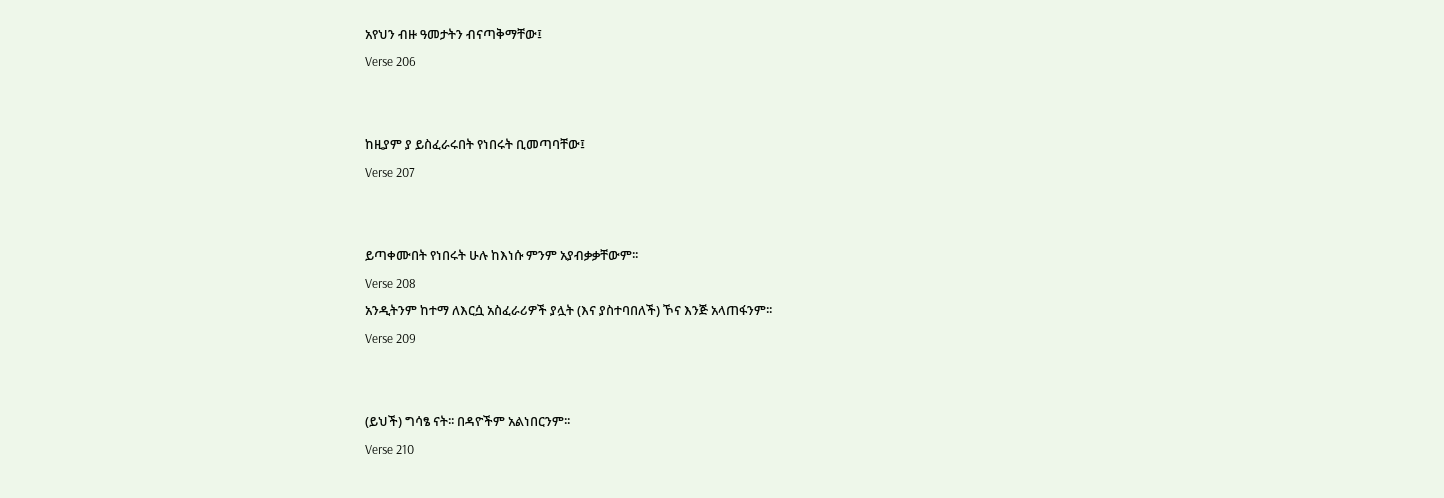አየህን ብዙ ዓመታትን ብናጣቅማቸው፤
Verse 206


ከዚያም ያ ይስፈራሩበት የነበሩት ቢመጣባቸው፤
Verse 207


ይጣቀሙበት የነበሩት ሁሉ ከእነሱ ምንም አያብቃቃቸውም፡፡
Verse 208
አንዲትንም ከተማ ለእርሷ አስፈራሪዎች ያሏት (እና ያስተባበለች) ኾና እንጅ አላጠፋንም፡፡
Verse 209


(ይህች) ግሳፄ ናት፡፡ በዳዮችም አልነበርንም፡፡
Verse 210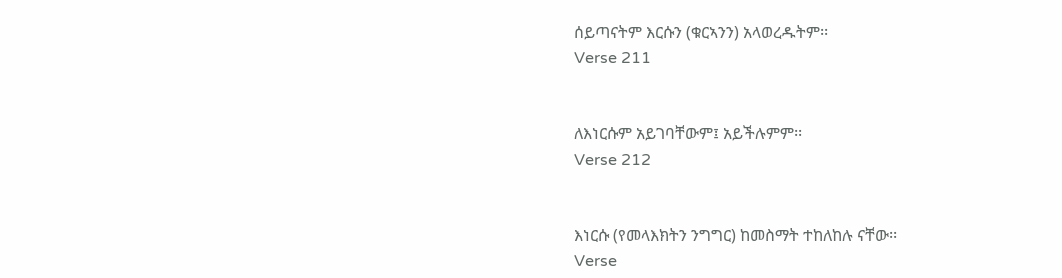ሰይጣናትም እርሱን (ቁርኣንን) አላወረዱትም፡፡
Verse 211


ለእነርሱም አይገባቸውም፤ አይችሉምም፡፡
Verse 212


እነርሱ (የመላእክትን ንግግር) ከመስማት ተከለከሉ ናቸው፡፡
Verse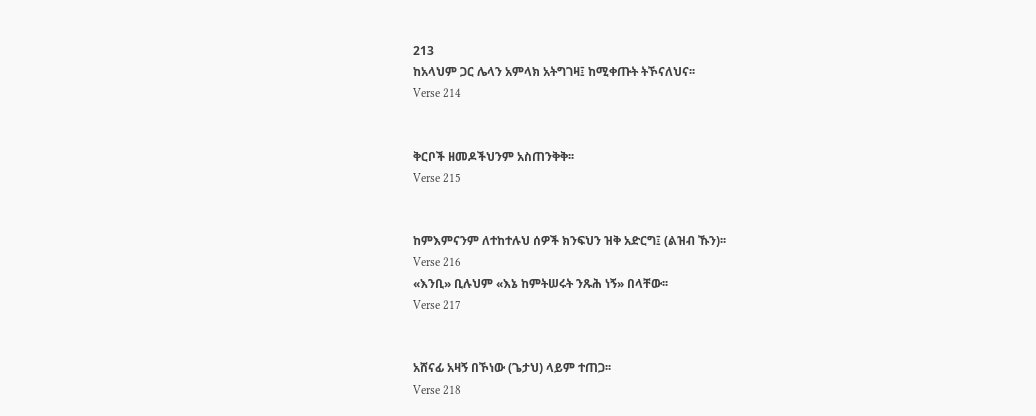213
ከአላህም ጋር ሌላን አምላክ አትግገዛ፤ ከሚቀጡት ትኾናለህና፡፡
Verse 214


ቅርቦች ዘመዶችህንም አስጠንቅቅ፡፡
Verse 215


ከምእምናንም ለተከተሉህ ሰዎች ክንፍህን ዝቅ አድርግ፤ (ልዝብ ኹን)፡፡
Verse 216
«እንቢ» ቢሉህም «እኔ ከምትሠሩት ንጹሕ ነኝ» በላቸው፡፡
Verse 217


አሸናፊ አዛኝ በኾነው (ጌታህ) ላይም ተጠጋ፡፡
Verse 218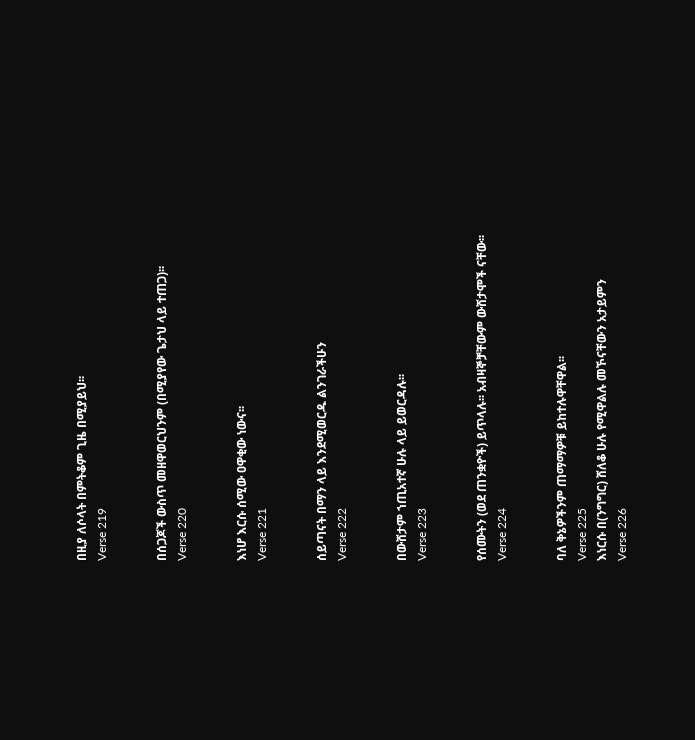በዚያ ለሶላት በምትቆም ጊዜ በሚያይህ፡፡
Verse 219


በሰጋጆች ውስጥ መዘዋወርህንም (በሚያየው ጌታህ ላይ ተጠጋ)፡፡
Verse 220


እነሆ እርሱ ሰሚው ዐዋቂው ነውና፡፡
Verse 221


ሰይጣናት በማን ላይ እንደሚወርዱ ልንገራችሁን
Verse 222


በውሸታም ኀጢአተኛ ሁሉ ላይ ይወርዳሉ፡፡
Verse 223


የሰሙትን (ወደ ጠንቋዮች) ይጥላሉ፡፡ አብዛኞቻቸውም ውሸታሞች ናቸው፡፡
Verse 224


ባለ ቅኔዎችንም ጠማማዎቹ ይከተሉዋቸዋል፡፡
Verse 225
እነርሱ በ(ንግግር) ሸለቆ ሁሉ የሚዋልሉ መኾናቸውን አታይምን
Verse 226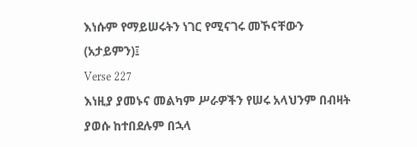እነሱም የማይሠሩትን ነገር የሚናገሩ መኾናቸውን (አታይምን)፤
Verse 227
እነዚያ ያመኑና መልካም ሥራዎችን የሠሩ አላህንም በብዛት ያወሱ ከተበደሉም በኋላ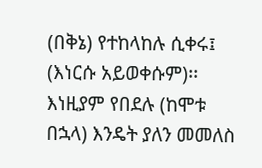(በቅኔ) የተከላከሉ ሲቀሩ፤ (እነርሱ አይወቀሱም)፡፡ እነዚያም የበደሉ (ከሞቱ በኋላ) እንዴት ያለን መመለስ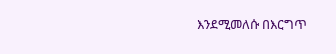እንደሚመለሱ በእርግጥ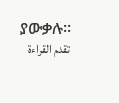ያውቃሉ፡፡
تقدم القراءة